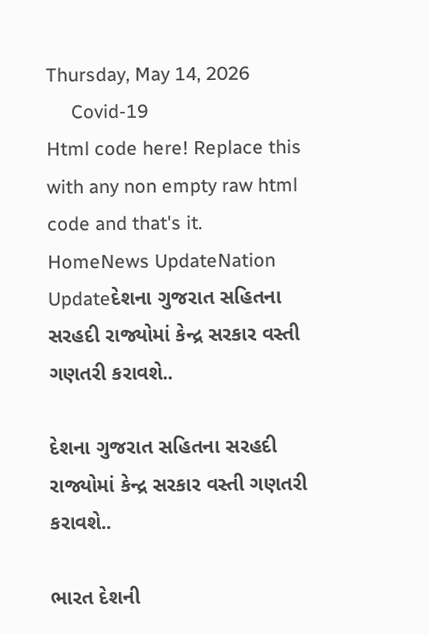Thursday, May 14, 2026
     Covid-19
Html code here! Replace this with any non empty raw html code and that's it.
HomeNews UpdateNation Updateદેશના ગુજરાત સહિતના સરહદી રાજ્યોમાં કેન્દ્ર સરકાર વસ્તી ગણતરી કરાવશે..

દેશના ગુજરાત સહિતના સરહદી રાજ્યોમાં કેન્દ્ર સરકાર વસ્તી ગણતરી કરાવશે..

ભારત દેશની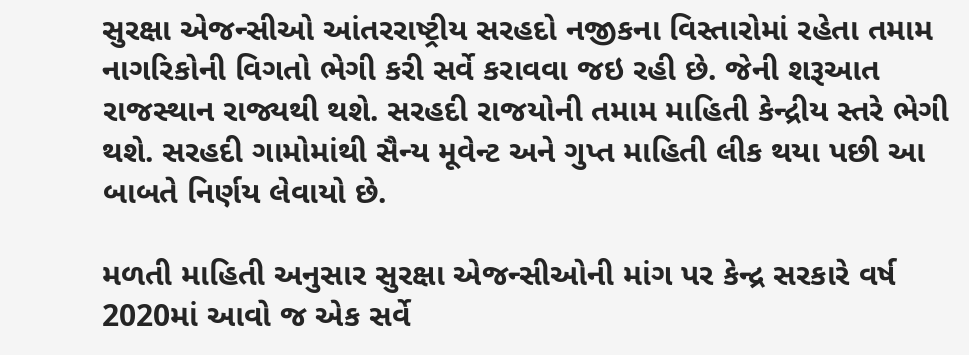સુરક્ષા એજન્સીઓ આંતરરાષ્ટ્રીય સરહદો નજીકના વિસ્તારોમાં રહેતા તમામ નાગરિકોની વિગતો ભેગી કરી સર્વે કરાવવા જઇ રહી છે. જેની શરૂઆત રાજસ્થાન રાજ્યથી થશે. સરહદી રાજયોની તમામ માહિતી કેન્દ્રીય સ્તરે ભેગી થશે. સરહદી ગામોમાંથી સૈન્ય મૂવેન્ટ અને ગુપ્ત માહિતી લીક થયા પછી આ બાબતે નિર્ણય લેવાયો છે.

મળતી માહિતી અનુસાર સુરક્ષા એજન્સીઓની માંગ પર કેન્દ્ર સરકારે વર્ષ 2020માં આવો જ એક સર્વે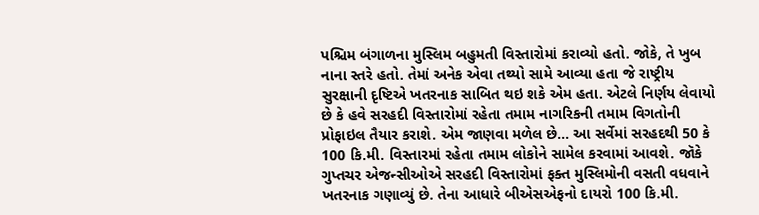પશ્ચિમ બંગાળના મુસ્લિમ બહુમતી વિસ્તારોમાં કરાવ્યો હતો. જોકે, તે ખુબ નાના સ્તરે હતો. તેમાં અનેક એવા તથ્યો સામે આવ્યા હતા જે રાષ્ટ્રીય સુરક્ષાની દૃષ્ટિએ ખતરનાક સાબિત થઇ શકે એમ હતા. એટલે નિર્ણય લેવાયો છે કે હવે સરહદી વિસ્તારોમાં રહેતા તમામ નાગરિકની તમામ વિગતોની પ્રોફાઇલ તૈયાર કરાશે. એમ જાણવા મળેલ છે… આ સર્વેમાં સરહદથી 50 કે 100 કિ.મી. વિસ્તારમાં રહેતા તમામ લોકોને સામેલ કરવામાં આવશે. જૉકે ગુપ્તચર એજન્સીઓએ સરહદી વિસ્તારોમાં ફક્ત મુસ્લિમોની વસતી વધવાને ખતરનાક ગણાવ્યું છે. તેના આધારે બીએસએફનો દાયરો 100 કિ.મી.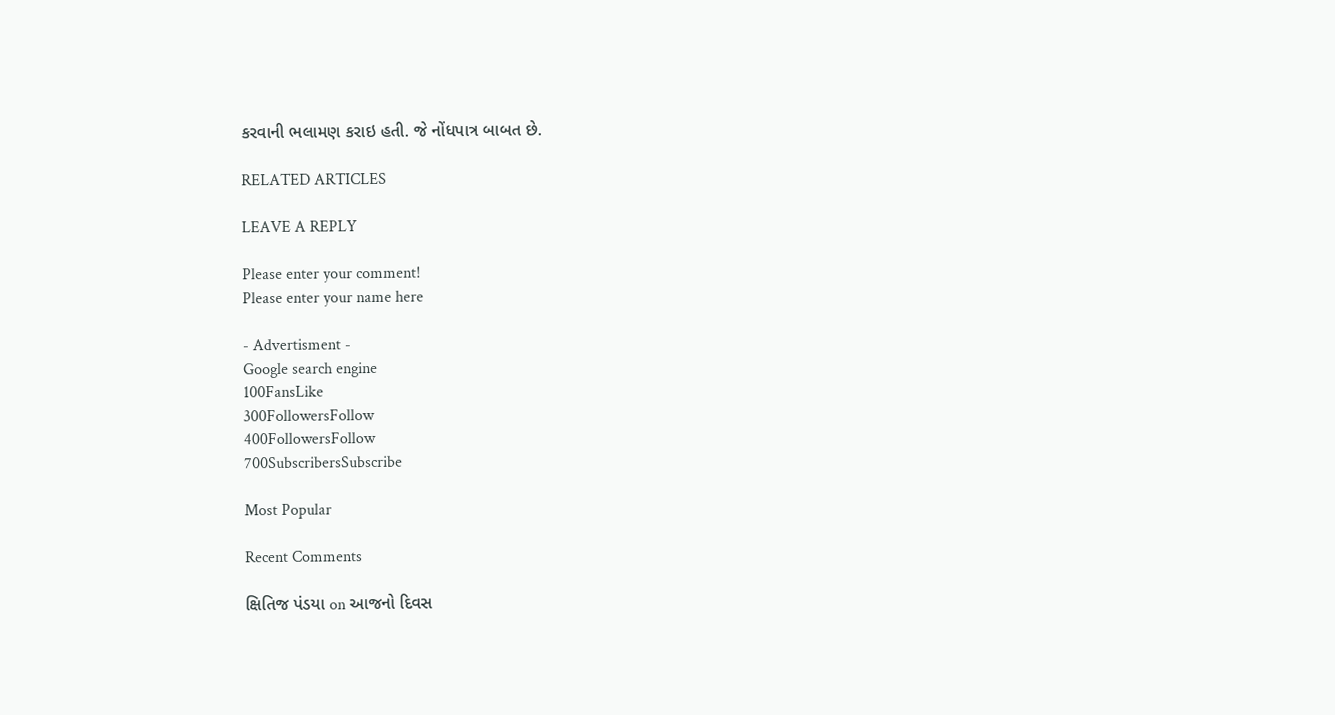કરવાની ભલામણ કરાઇ હતી. જે નોંધપાત્ર બાબત છે.

RELATED ARTICLES

LEAVE A REPLY

Please enter your comment!
Please enter your name here

- Advertisment -
Google search engine
100FansLike
300FollowersFollow
400FollowersFollow
700SubscribersSubscribe

Most Popular

Recent Comments

ક્ષિતિજ પંડયા on આજનો દિવસ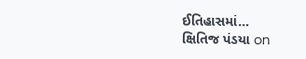ઈતિહાસમાં…
ક્ષિતિજ પંડયા on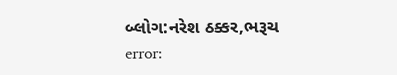બ્લોગ:નરેશ ઠક્કર,ભરૂચ
error: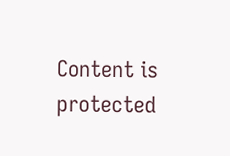Content is protected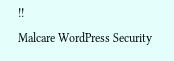!!
Malcare WordPress Security